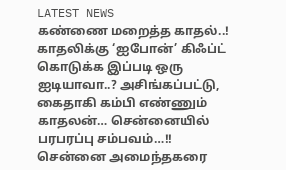LATEST NEWS
கண்ணை மறைத்த காதல்..! காதலிக்கு ‘ஐபோன்’ கிஃப்ட் கொடுக்க இப்படி ஒரு ஐடியாவா..? அசிங்கப்பட்டு, கைதாகி கம்பி எண்ணும் காதலன்… சென்னையில் பரபரப்பு சம்பவம்…!!
சென்னை அமைந்தகரை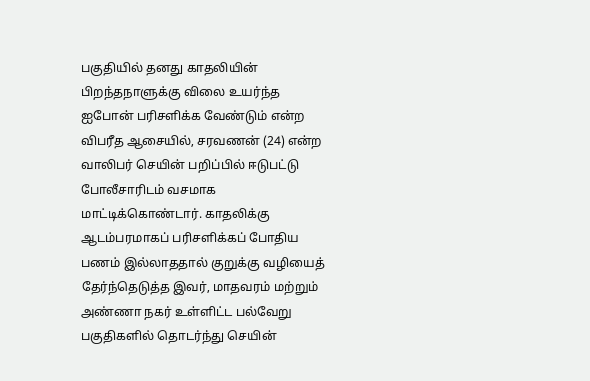பகுதியில் தனது காதலியின் பிறந்தநாளுக்கு விலை உயர்ந்த ஐபோன் பரிசளிக்க வேண்டும் என்ற விபரீத ஆசையில், சரவணன் (24) என்ற வாலிபர் செயின் பறிப்பில் ஈடுபட்டு போலீசாரிடம் வசமாக மாட்டிக்கொண்டார். காதலிக்கு ஆடம்பரமாகப் பரிசளிக்கப் போதிய பணம் இல்லாததால் குறுக்கு வழியைத் தேர்ந்தெடுத்த இவர், மாதவரம் மற்றும் அண்ணா நகர் உள்ளிட்ட பல்வேறு பகுதிகளில் தொடர்ந்து செயின்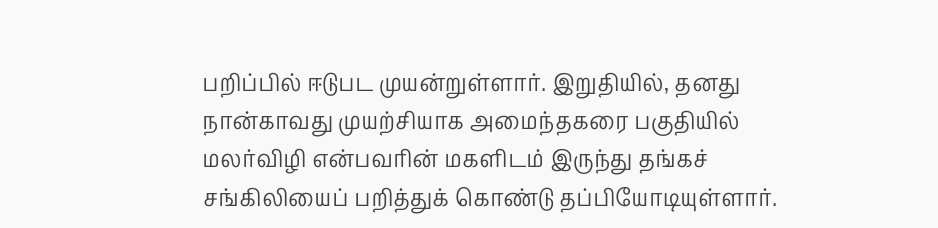பறிப்பில் ஈடுபட முயன்றுள்ளார். இறுதியில், தனது நான்காவது முயற்சியாக அமைந்தகரை பகுதியில் மலர்விழி என்பவரின் மகளிடம் இருந்து தங்கச் சங்கிலியைப் பறித்துக் கொண்டு தப்பியோடியுள்ளார்.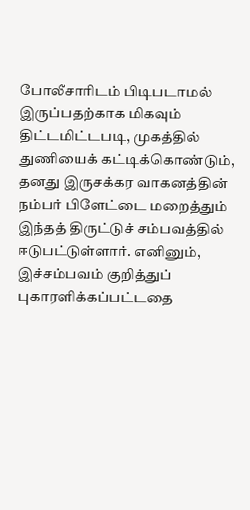போலீசாரிடம் பிடிபடாமல் இருப்பதற்காக மிகவும் திட்டமிட்டபடி, முகத்தில் துணியைக் கட்டிக்கொண்டும், தனது இருசக்கர வாகனத்தின் நம்பர் பிளேட்டை மறைத்தும் இந்தத் திருட்டுச் சம்பவத்தில் ஈடுபட்டுள்ளார். எனினும், இச்சம்பவம் குறித்துப் புகாரளிக்கப்பட்டதை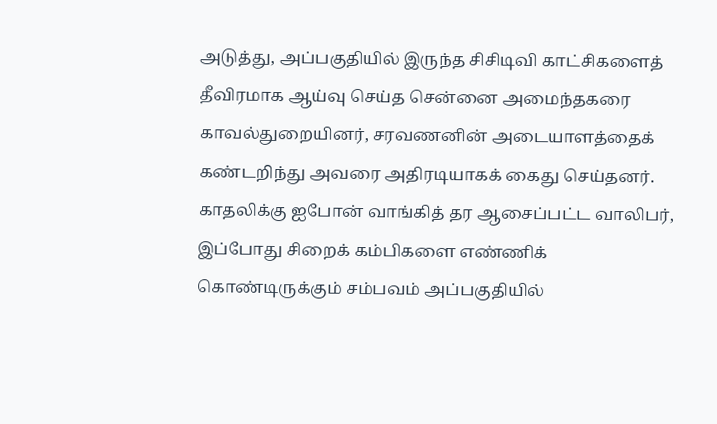அடுத்து, அப்பகுதியில் இருந்த சிசிடிவி காட்சிகளைத் தீவிரமாக ஆய்வு செய்த சென்னை அமைந்தகரை காவல்துறையினர், சரவணனின் அடையாளத்தைக் கண்டறிந்து அவரை அதிரடியாகக் கைது செய்தனர். காதலிக்கு ஐபோன் வாங்கித் தர ஆசைப்பட்ட வாலிபர், இப்போது சிறைக் கம்பிகளை எண்ணிக் கொண்டிருக்கும் சம்பவம் அப்பகுதியில்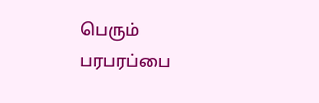பெரும் பரபரப்பை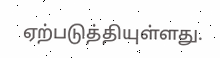ஏற்படுத்தியுள்ளது.